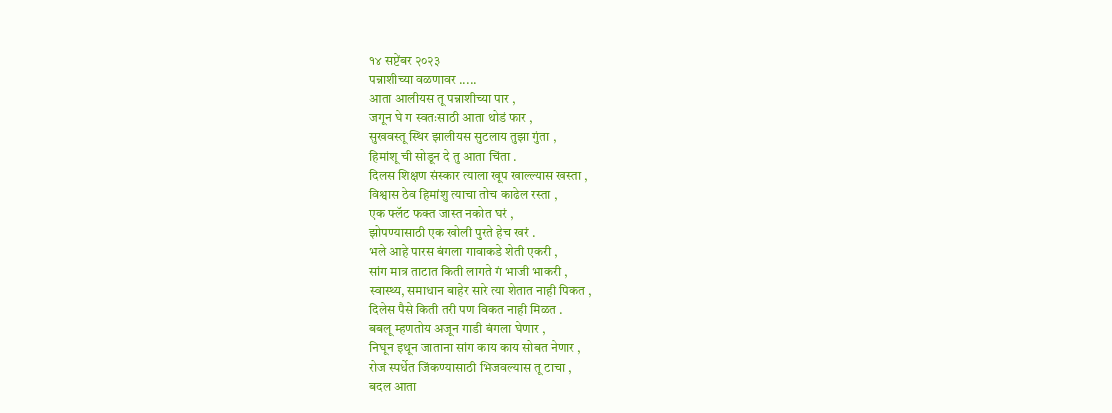१४ सप्टेंबर २०२३
पन्नाशीच्या वळणावर .....
आता आलीयस तू पन्नाशीच्या पार ,
जगून घे ग स्वतःसाठी आता थोडं फार ,
सुखवस्तू स्थिर झालीयस सुटलाय तुझा गुंता ,
हिमांशू ची सोडून दे तु आता चिंता .
दिलस शिक्षण संस्कार त्याला खूप खाल्ल्यास खस्ता ,
विश्वास ठेव हिमांशु त्याचा तोच काढेल रस्ता ,
एक फ्लॅट फक्त जास्त नकोत घरं ,
झोपण्यासाठी एक खोली पुरते हेच खरं .
भले आहे पारस बंगला गावाकडे शेती एकरी ,
सांग मात्र ताटात किती लागते गं भाजी भाकरी ,
स्वास्थ्य, समाधान बाहेर सारे त्या शेतात नाही पिकत ,
दिलेस पैसे किती तरी पण विकत नाही मिळत .
बबलू म्हणतोय अजून गाडी बंगला घेणार ,
निघून इथून जाताना सांग काय काय सोबत नेणार ,
रोज स्पर्धेत जिंकण्यासाठी भिजवल्यास तू टाचा ,
बदल आता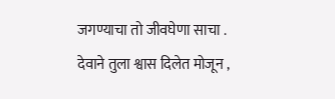जगण्याचा तो जीवघेणा साचा .
देवाने तुला श्वास दिलेत मोजून ,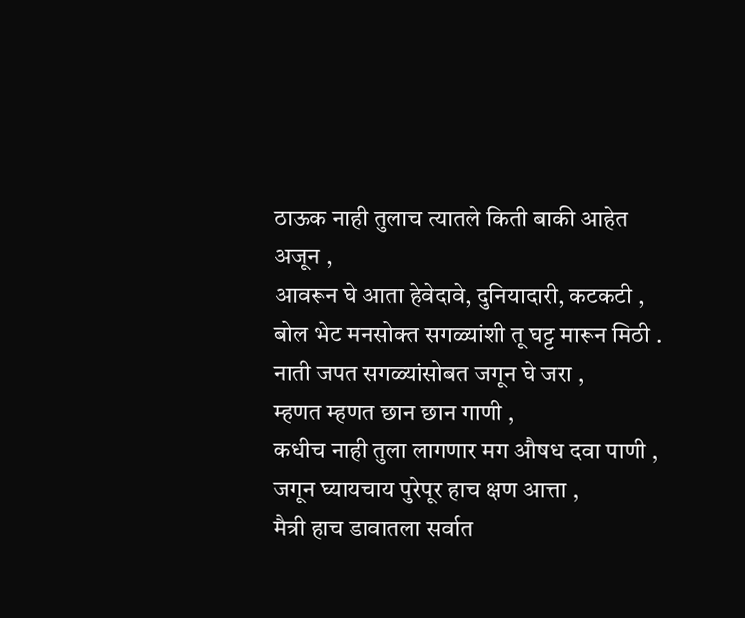ठाऊक नाही तुलाच त्यातले किती बाकी आहेत अजून ,
आवरून घे आता हेवेदावे, दुनियादारी, कटकटी ,
बोल भेट मनसोक्त सगळ्यांशी तू घट्ट मारून मिठी .
नाती जपत सगळ्यांसोबत जगून घे जरा ,
म्हणत म्हणत छान छान गाणी ,
कधीच नाही तुला लागणार मग औषध दवा पाणी ,
जगून घ्यायचाय पुरेपूर हाच क्षण आत्ता ,
मैत्री हाच डावातला सर्वात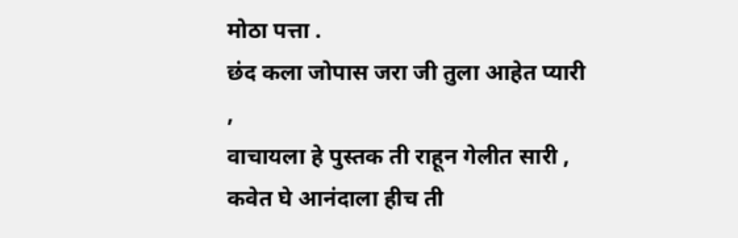मोठा पत्ता .
छंद कला जोपास जरा जी तुला आहेत प्यारी ,
वाचायला हे पुस्तक ती राहून गेलीत सारी ,
कवेत घे आनंदाला हीच ती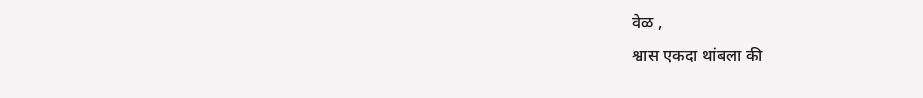वेळ ,
श्वास एकदा थांबला की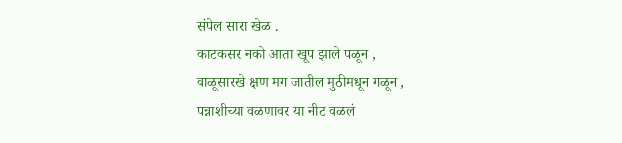संपेल सारा खेळ .
काटकसर नको आता खूप झाले पळून ,
वाळूसारखे क्षण मग जातील मुठीमधून गळून ,
पन्नाशीच्या वळणावर या नीट वळलं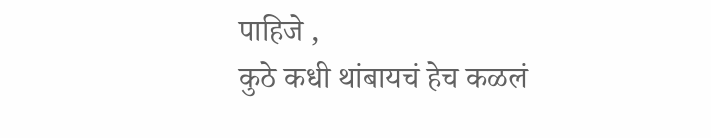पाहिजे ,
कुठे कधी थांबायचं हेच कळलं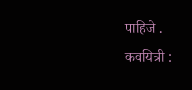पाहिजे .
कवयित्री :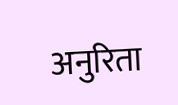अनुरिता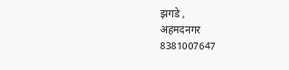झगडे ,
अहमदनगर
8381007647